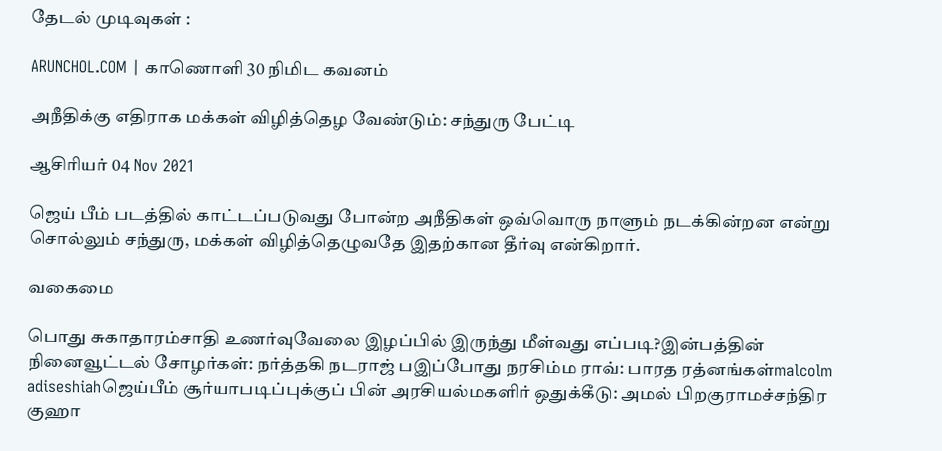தேடல் முடிவுகள் :

ARUNCHOL.COM | காணொளி 30 நிமிட கவனம்

அநீதிக்கு எதிராக மக்கள் விழித்தெழ வேண்டும்: சந்துரு பேட்டி

ஆசிரியர் 04 Nov 2021

ஜெய் பீம் படத்தில் காட்டப்படுவது போன்ற அநீதிகள் ஒவ்வொரு நாளும் நடக்கின்றன என்று சொல்லும் சந்துரு, மக்கள் விழித்தெழுவதே இதற்கான தீர்வு என்கிறார்.

வகைமை

பொது சுகாதாரம்சாதி உணர்வுவேலை இழப்பில் இருந்து மீள்வது எப்படி?இன்பத்தின் நினைவூட்டல் சோழர்கள்: நர்த்தகி நடராஜ் பஇப்போது நரசிம்ம ராவ்: பாரத ரத்னங்கள்malcolm adiseshiahஜெய்பீம் சூர்யாபடிப்புக்குப் பின் அரசியல்மகளிர் ஒதுக்கீடு: அமல் பிறகுராமச்சந்திர குஹா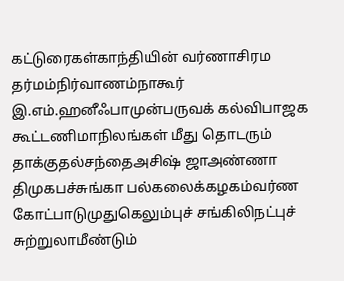கட்டுரைகள்காந்தியின் வர்ணாசிரம தர்மம்நிர்வாணம்நாகூர் இ.எம்.ஹனீஃபாமுன்பருவக் கல்விபாஜக கூட்டணிமாநிலங்கள் மீது தொடரும் தாக்குதல்சந்தைஅசிஷ் ஜாஅண்ணா திமுகபச்சுங்கா பல்கலைக்கழகம்வர்ண கோட்பாடுமுதுகெலும்புச் சங்கிலிநட்புச் சுற்றுலாமீண்டும்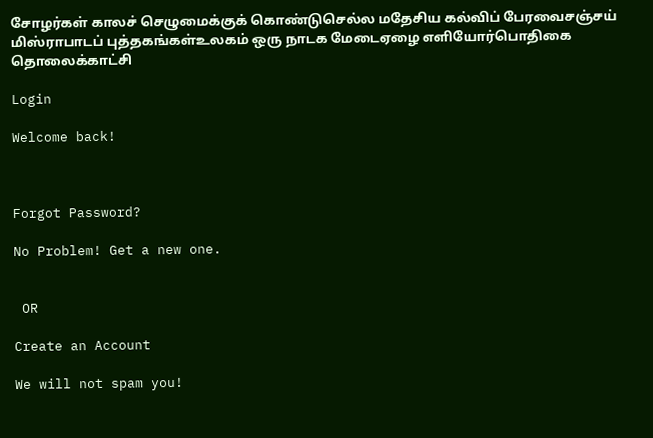சோழர்கள் காலச் செழுமைக்குக் கொண்டுசெல்ல மதேசிய கல்விப் பேரவைசஞ்சய் மிஸ்ராபாடப் புத்தகங்கள்உலகம் ஒரு நாடக மேடைஏழை எளியோர்பொதிகை தொலைக்காட்சி

Login

Welcome back!



Forgot Password?

No Problem! Get a new one.


 OR

Create an Account

We will not spam you!